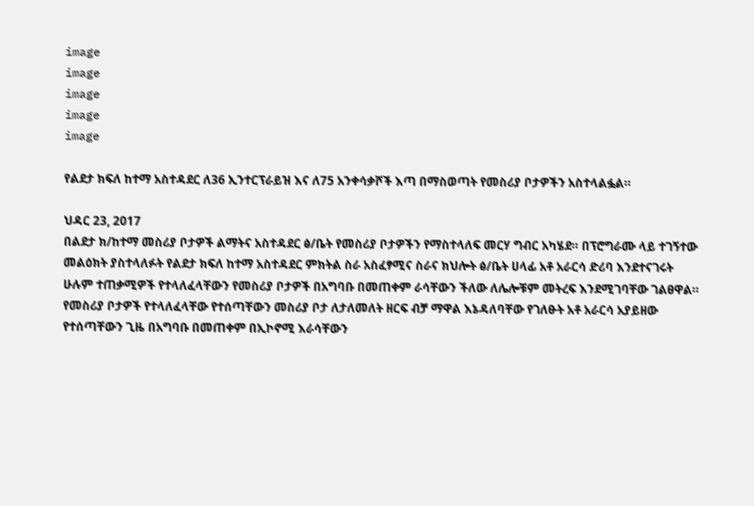image
image
image
image
image

የልደታ ክፍለ ከተማ አስተዳደር ለ36 ኢንተርፕራይዝ እና ለ75 አንቀሳቃሾች እጣ በማስወጣት የመስሪያ ቦታዎችን አስተላልፏል።

ህዳር 23, 2017
በልደታ ክ/ከተማ መስሪያ ቦታዎች ልማትና አስተዳደር ፅ/ቤት የመስሪያ ቦታዎችን የማስተላለፍ መርሃ ግብር አካሄደ። በፕሮግራሙ ላይ ተገኝተው መልዕክት ያስተላለፉት የልደታ ክፍለ ከተማ አስተዳደር ምክትል ስራ አስፈፃሚና ስራና ክህሎት ፅ/ቤት ሀላፊ አቶ አራርሳ ድሪባ እንደተናገሩት ሁሉም ተጠቃሚዎች የተላለፈላቸውን የመስሪያ ቦታዎች በአግባቡ በመጠቀም ራሳቸውን ችለው ለሌሎቹም መትረፍ እንደሚገባቸው ገልፀዋል። የመስሪያ ቦታዎች የተላለፈላቸው የተሰጣቸውን መስሪያ ቦታ ለታለመለት ዘርፍ ብቻ ማዋል እኔዳለባቸው የገለፁት አቶ አራርሳ አያይዘው የተሰጣቸውን ጊዜ በአግባቡ በመጠቀም በኢኮኖሚ እራሳቸውን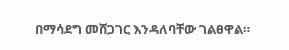በማሳደግ መሸጋገር እንዳለባቸው ገልፀዋል።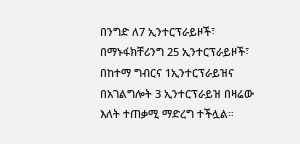በንግድ ለ7 ኢንተርፕራይዞች፣ በማኑፋክቸሪንግ 25 ኢንተርፕራይዞች፣ በከተማ ግብርና 1ኢንተርፕራይዝና በአገልግሎት 3 ኢንተርፕራይዝ በዛሬው እለት ተጠቃሚ ማድረግ ተችሏል።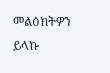መልዕክትዎን ይላኩ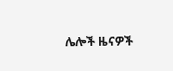ሌሎች ዜናዎች